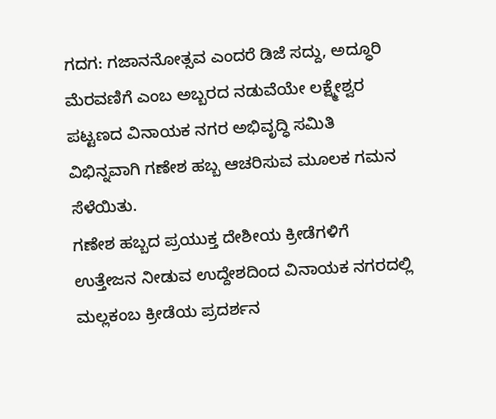ಗದಗ: ಗಜಾನನೋತ್ಸವ ಎಂದರೆ ಡಿಜೆ ಸದ್ದು, ಅದ್ಧೂರಿ ಮೆರವಣಿಗೆ ಎಂಬ ಅಬ್ಬರದ ನಡುವೆಯೇ ಲಕ್ಷ್ಮೇಶ್ವರ ಪಟ್ಟಣದ ವಿನಾಯಕ ನಗರ ಅಭಿವೃದ್ಧಿ ಸಮಿತಿ ವಿಭಿನ್ನವಾಗಿ ಗಣೇಶ ಹಬ್ಬ ಆಚರಿಸುವ ಮೂಲಕ ಗಮನ ಸೆಳೆಯಿತು.
ಗಣೇಶ ಹಬ್ಬದ ಪ್ರಯುಕ್ತ ದೇಶೀಯ ಕ್ರೀಡೆಗಳಿಗೆ ಉತ್ತೇಜನ ನೀಡುವ ಉದ್ದೇಶದಿಂದ ವಿನಾಯಕ ನಗರದಲ್ಲಿ ಮಲ್ಲಕಂಬ ಕ್ರೀಡೆಯ ಪ್ರದರ್ಶನ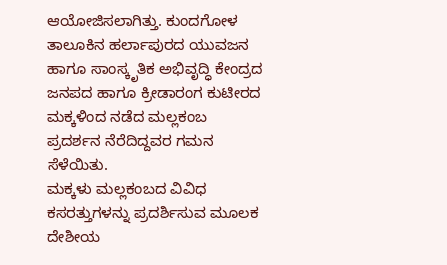ಆಯೋಜಿಸಲಾಗಿತ್ತು. ಕುಂದಗೋಳ ತಾಲೂಕಿನ ಹರ್ಲಾಪುರದ ಯುವಜನ ಹಾಗೂ ಸಾಂಸ್ಕೃತಿಕ ಅಭಿವೃದ್ಧಿ ಕೇಂದ್ರದ ಜನಪದ ಹಾಗೂ ಕ್ರೀಡಾರಂಗ ಕುಟೀರದ ಮಕ್ಕಳಿಂದ ನಡೆದ ಮಲ್ಲಕಂಬ ಪ್ರದರ್ಶನ ನೆರೆದಿದ್ದವರ ಗಮನ ಸೆಳೆಯಿತು.
ಮಕ್ಕಳು ಮಲ್ಲಕಂಬದ ವಿವಿಧ ಕಸರತ್ತುಗಳನ್ನು ಪ್ರದರ್ಶಿಸುವ ಮೂಲಕ ದೇಶೀಯ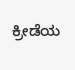ಕ್ರೀಡೆಯ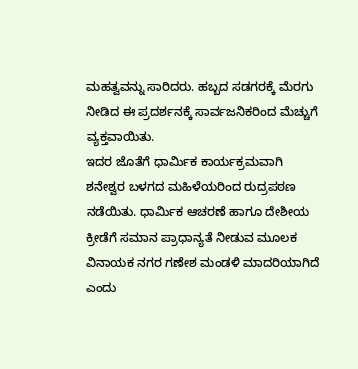ಮಹತ್ವವನ್ನು ಸಾರಿದರು. ಹಬ್ಬದ ಸಡಗರಕ್ಕೆ ಮೆರಗು ನೀಡಿದ ಈ ಪ್ರದರ್ಶನಕ್ಕೆ ಸಾರ್ವಜನಿಕರಿಂದ ಮೆಚ್ಚುಗೆ ವ್ಯಕ್ತವಾಯಿತು.
ಇದರ ಜೊತೆಗೆ ಧಾರ್ಮಿಕ ಕಾರ್ಯಕ್ರಮವಾಗಿ ಶನೇಶ್ವರ ಬಳಗದ ಮಹಿಳೆಯರಿಂದ ರುದ್ರಪಠಣ ನಡೆಯಿತು. ಧಾರ್ಮಿಕ ಆಚರಣೆ ಹಾಗೂ ದೇಶೀಯ ಕ್ರೀಡೆಗೆ ಸಮಾನ ಪ್ರಾಧಾನ್ಯತೆ ನೀಡುವ ಮೂಲಕ ವಿನಾಯಕ ನಗರ ಗಣೇಶ ಮಂಡಳಿ ಮಾದರಿಯಾಗಿದೆ ಎಂದು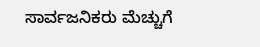ಸಾರ್ವಜನಿಕರು ಮೆಚ್ಚುಗೆ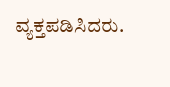ವ್ಯಕ್ತಪಡಿಸಿದರು.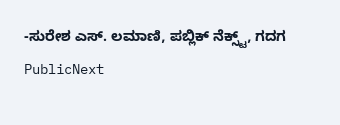-ಸುರೇಶ ಎಸ್. ಲಮಾಣಿ, ಪಬ್ಲಿಕ್ ನೆಕ್ಸ್ಟ್, ಗದಗ
PublicNext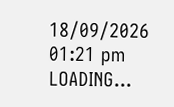18/09/2026 01:21 pm
LOADING...